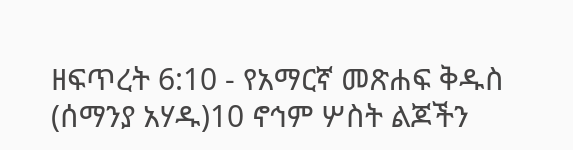ዘፍጥረት 6:10 - የአማርኛ መጽሐፍ ቅዱስ (ሰማንያ አሃዱ)10 ኖኅም ሦስት ልጆችን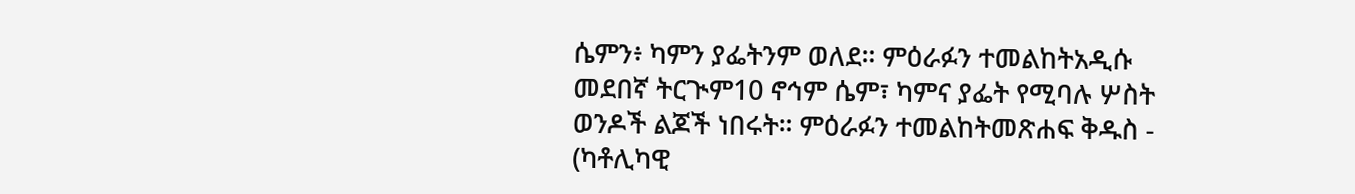ሴምን፥ ካምን ያፌትንም ወለደ። ምዕራፉን ተመልከትአዲሱ መደበኛ ትርጒም10 ኖኅም ሴም፣ ካምና ያፌት የሚባሉ ሦስት ወንዶች ልጆች ነበሩት። ምዕራፉን ተመልከትመጽሐፍ ቅዱስ - (ካቶሊካዊ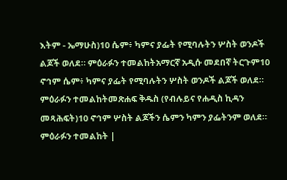እትም - ኤማሁስ)10 ሴም፥ ካምና ያፌት የሚባሉትን ሦስት ወንዶች ልጆች ወለደ። ምዕራፉን ተመልከትአማርኛ አዲሱ መደበኛ ትርጉም10 ኖኅም ሴም፥ ካምና ያፌት የሚባሉትን ሦስት ወንዶች ልጆች ወለደ። ምዕራፉን ተመልከትመጽሐፍ ቅዱስ (የብሉይና የሐዲስ ኪዳን መጻሕፍት)10 ኖኅም ሦስት ልጆችን ሴምን ካምን ያፌትንም ወለደ። ምዕራፉን ተመልከት |